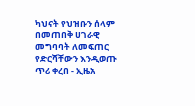ካህናት የህዝቡን ሰላም በመጠበቅ ሀገራዊ መግባባት ለመፍጠር የድርሻቸውን እንዲወጡ ጥሪ ቀረበ - ኢዜአ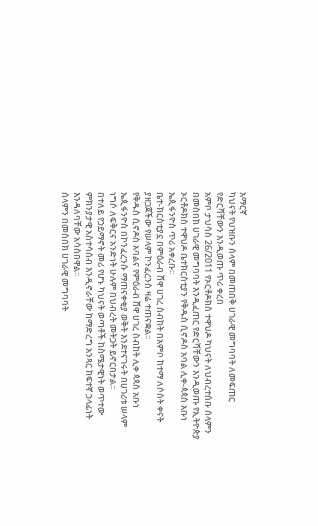አማርኛ
ካህናት የህዝቡን ሰላም በመጠበቅ ሀገራዊ መግባባት ለመፍጠር የድርሻቸውን እንዲወጡ ጥሪ ቀረበ
አምቦ ታህሳስ 26/2011 የኦርቶዶክስ ተዋህዶ ካህናት ለህብረተሰቡ ሰላምን በመስበክ ሀገራዊ መግባባት እንዲፈጠር የድርሻቸውን እንዲወጡ የኢትዮጵያ ኦርቶዶክስ ተዋህዶ ቤተክርስቲያን የቅዱስ ሲኖዶስ አባል ሊቀ-ጳጳስ አቡነ ኤጲፋንዮስ ጥሪ አቀረቡ፡፡
ቤተ-ክርስቲያኗ በምዕራብ ሸዋ ሀገረ ስብከት በአምቦ ከተማ ለሶስት ቀናት ያዘጋጀችው የሠላም ኮንፈረንስ ዛሬ ተጠናቋል፡፡
የቅዱስ ሲኖዶስ አባልና የምዕራብ ሸዋ ሀገረ ስብከት ሊቀ ጳጳስ አቡነ ኤጲፋንዮስ በኮንፈረንሱ ማጠናቀቂያ ወቅት እንደተናገሩት በሀገሪቱ ሠላም ነግሶ ለፍቅርና አንድነት ሁሉም በህብረት መትጋት ይኖርበታል፡፡
በተለይ የኃይማኖት መሪ የሆኑ ካህናት ወጣቶች ከስሜታዊነት ወጥተው ምክንያታዊ አስተሳሰብ እንዲኖራቸው ከማድረግ አንጻር ከፍተኛ ኃላፊነት እንዳለባቸው አሳስበዋል፡፡
ሰላምን በመስበክ ሀገራዊ መግባባት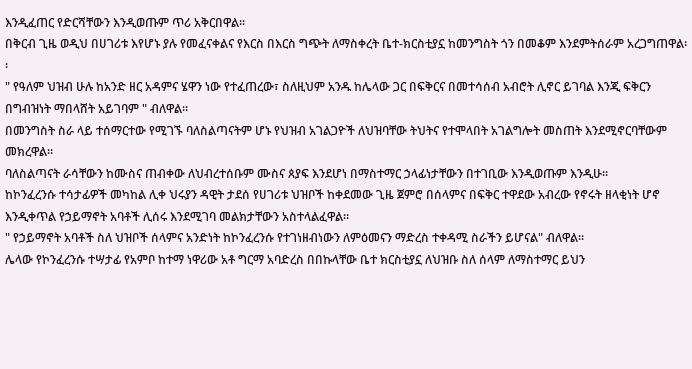እንዲፈጠር የድርሻቸውን እንዲወጡም ጥሪ አቅርበዋል፡፡
በቅርብ ጊዜ ወዲህ በሀገሪቱ እየሆኑ ያሉ የመፈናቀልና የእርስ በእርስ ግጭት ለማስቀረት ቤተ-ክርስቲያኗ ከመንግስት ጎን በመቆም እንደምትሰራም አረጋግጠዋል፡፡
" የዓለም ህዝብ ሁሉ ከአንድ ዘር አዳምና ሄዋን ነው የተፈጠረው፣ ስለዚህም አንዱ ከሌላው ጋር በፍቅርና በመተሳሰብ አብሮት ሊኖር ይገባል እንጂ ፍቅርን በግብዝነት ማበላሸት አይገባም " ብለዋል፡፡
በመንግስት ስራ ላይ ተሰማርተው የሚገኙ ባለስልጣናትም ሆኑ የህዝብ አገልጋዮች ለህዝባቸው ትህትና የተሞላበት አገልግሎት መስጠት እንደሚኖርባቸውም መክረዋል፡፡
ባለስልጣናት ራሳቸውን ከሙስና ጠብቀው ለህብረተሰቡም ሙስና ጰያፍ እንደሆነ በማስተማር ኃላፊነታቸውን በተገቢው እንዲወጡም እንዲሁ፡፡
ከኮንፈረንሱ ተሳታፊዎች መካከል ሊቀ ህሩያን ዳዊት ታደሰ የሀገሪቱ ህዝቦች ከቀደመው ጊዜ ጀምሮ በሰላምና በፍቅር ተዋደው አብረው የኖሩት ዘላቂነት ሆኖ እንዲቀጥል የኃይማኖት አባቶች ሊሰሩ እንደሚገባ መልክታቸውን አስተላልፈዋል፡፡
" የኃይማኖት አባቶች ስለ ህዝቦች ሰላምና አንድነት ከኮንፈረንሱ የተገነዘብነውን ለምዕመናን ማድረስ ተቀዳሚ ስራችን ይሆናል" ብለዋል፡፡
ሌላው የኮንፈረንሱ ተሣታፊ የአምቦ ከተማ ነዋሪው አቶ ግርማ አባድረስ በበኩላቸው ቤተ ክርስቲያኗ ለህዝቡ ስለ ሰላም ለማስተማር ይህን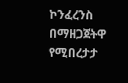ኮንፈረንስ በማዘጋጀትዋ የሚበረታታ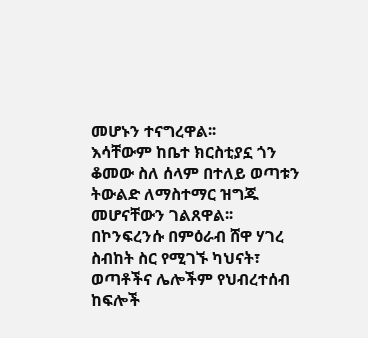መሆኑን ተናግረዋል፡፡
እሳቸውም ከቤተ ክርስቲያኗ ጎን ቆመው ስለ ሰላም በተለይ ወጣቱን ትውልድ ለማስተማር ዝግጁ መሆናቸውን ገልጸዋል፡፡
በኮንፍረንሱ በምዕራብ ሸዋ ሃገረ ስብከት ስር የሚገኙ ካህናት፣ ወጣቶችና ሌሎችም የህብረተሰብ ከፍሎች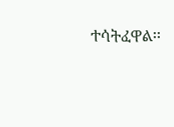ተሳትፈዋል፡፡